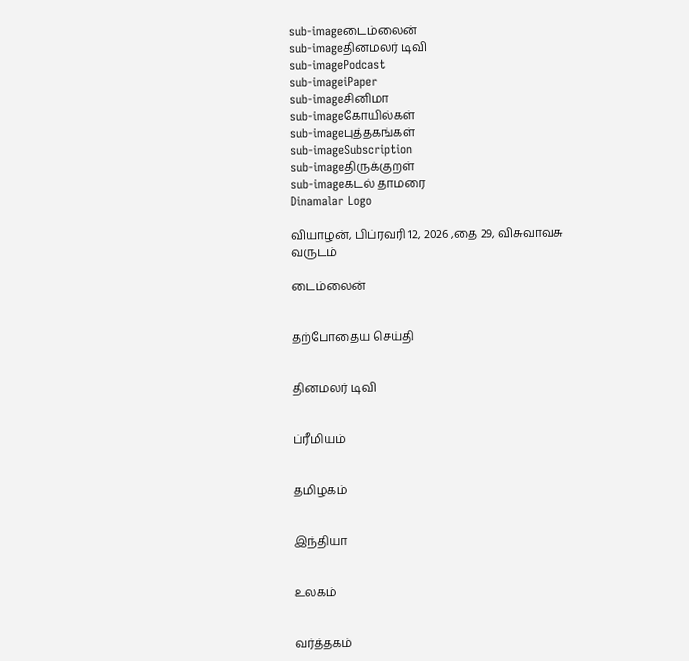sub-imageடைம்லைன்
sub-imageதினமலர் டிவி
sub-imagePodcast
sub-imageiPaper
sub-imageசினிமா
sub-imageகோயில்கள்
sub-imageபுத்தகங்கள்
sub-imageSubscription
sub-imageதிருக்குறள்
sub-imageகடல் தாமரை
Dinamalar Logo

வியாழன், பிப்ரவரி 12, 2026 ,தை 29, விசுவாவசு வருடம்

டைம்லைன்


தற்போதைய செய்தி


தினமலர் டிவி


ப்ரீமியம்


தமிழகம்


இந்தியா


உலகம்


வர்த்தகம்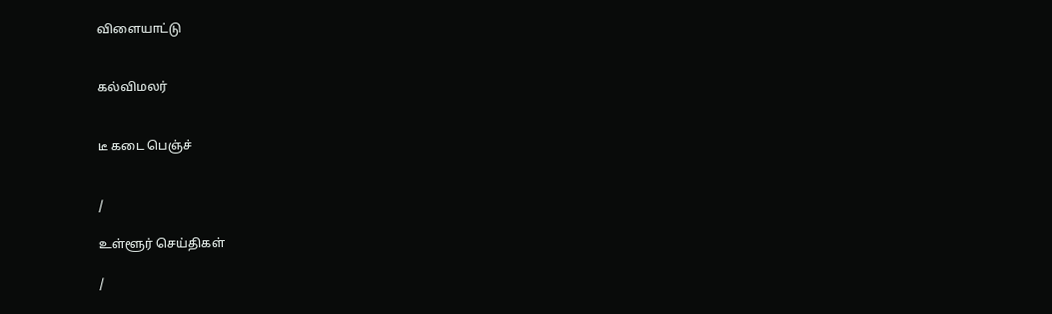விளையாட்டு


கல்விமலர்


டீ கடை பெஞ்ச்


/

உள்ளூர் செய்திகள்

/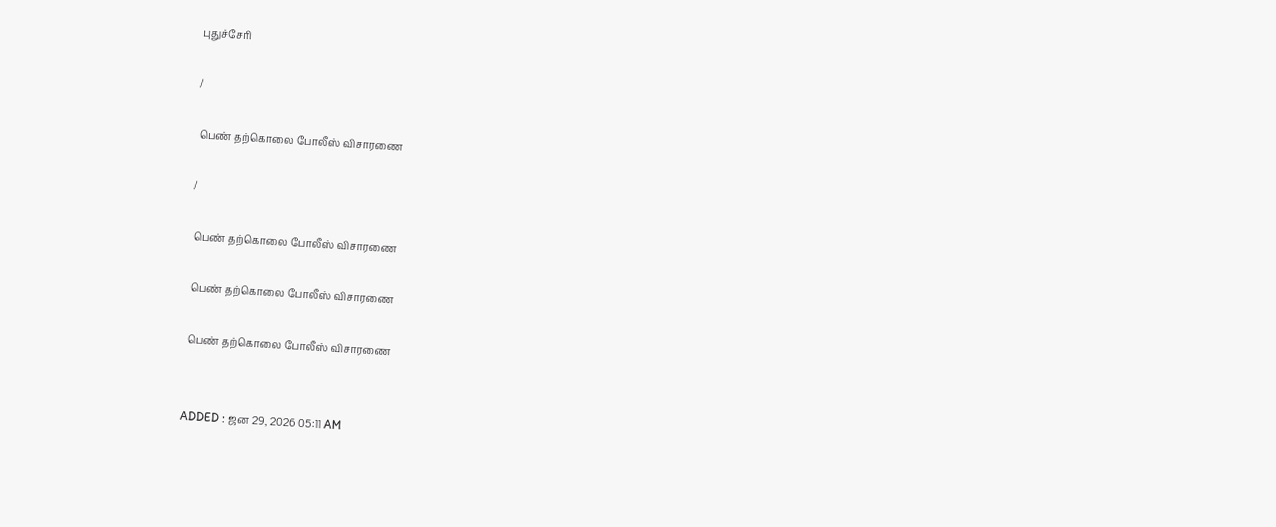புதுச்சேரி

/

 பெண் தற்கொலை போலீஸ் விசாரணை

/

 பெண் தற்கொலை போலீஸ் விசாரணை

 பெண் தற்கொலை போலீஸ் விசாரணை

 பெண் தற்கொலை போலீஸ் விசாரணை


ADDED : ஜன 29, 2026 05:11 AM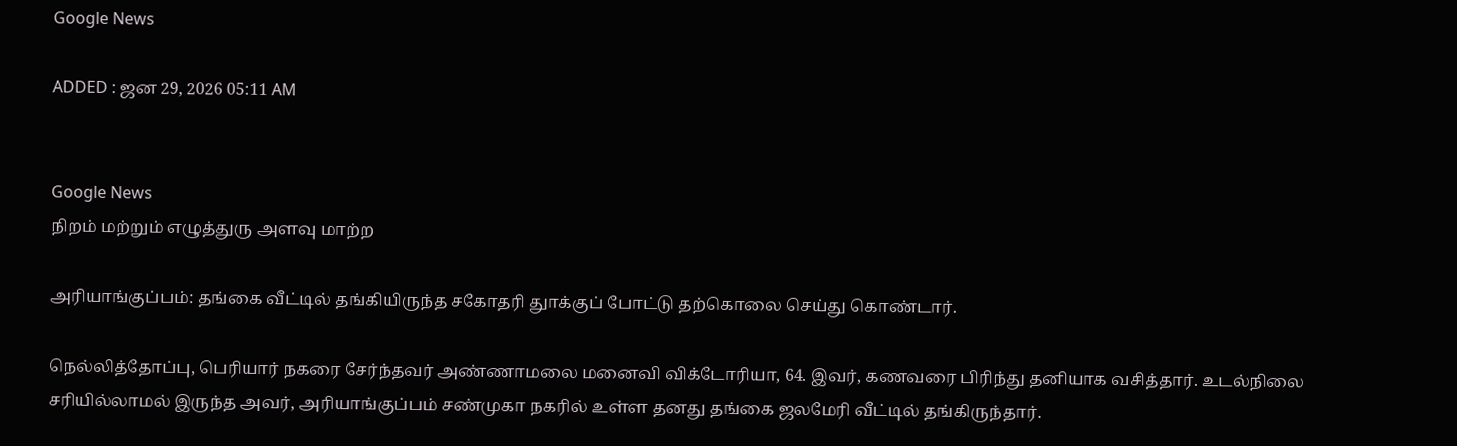Google News

ADDED : ஜன 29, 2026 05:11 AM


Google News
நிறம் மற்றும் எழுத்துரு அளவு மாற்ற

அரியாங்குப்பம்: தங்கை வீட்டில் தங்கியிருந்த சகோதரி துாக்குப் போட்டு தற்கொலை செய்து கொண்டார்.

நெல்லித்தோப்பு, பெரியார் நகரை சேர்ந்தவர் அண்ணாமலை மனைவி விக்டோரியா, 64. இவர், கணவரை பிரிந்து தனியாக வசித்தார். உடல்நிலை சரியில்லாமல் இருந்த அவர், அரியாங்குப்பம் சண்முகா நகரில் உள்ள தனது தங்கை ஜலமேரி வீட்டில் தங்கிருந்தார்.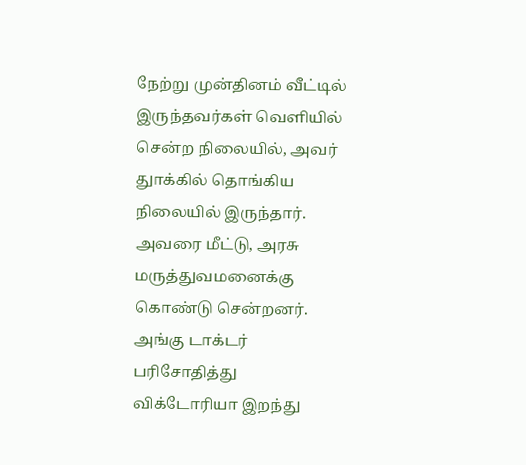நேற்று முன்தினம் வீட்டில் இருந்தவர்கள் வெளியில் சென்ற நிலையில், அவர் துாக்கில் தொங்கிய நிலையில் இருந்தார். அவரை மீட்டு, அரசு மருத்துவமனைக்கு கொண்டு சென்றனர். அங்கு டாக்டர் பரிசோதித்து விக்டோரியா இறந்து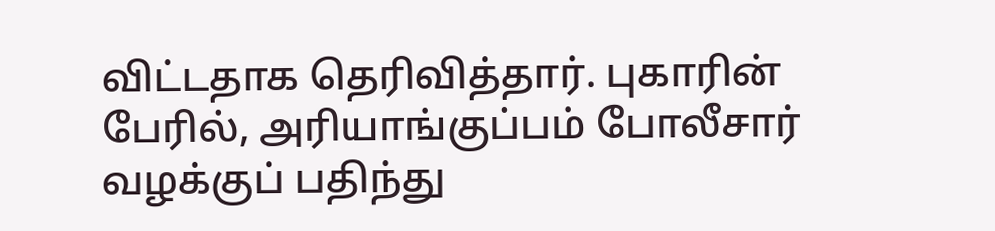விட்டதாக தெரிவித்தார். புகாரின் பேரில், அரியாங்குப்பம் போலீசார் வழக்குப் பதிந்து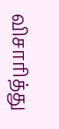விசாரித்து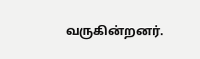வருகின்றனர்.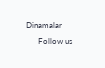Dinamalar
      Follow us